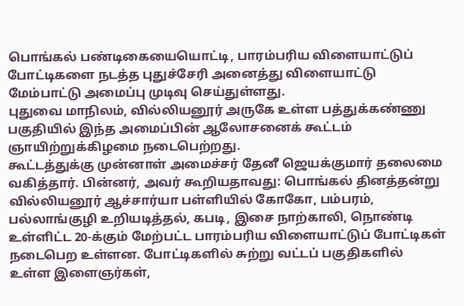பொங்கல் பண்டிகையையொட்டி, பாரம்பரிய விளையாட்டுப் போட்டிகளை நடத்த புதுச்சேரி அனைத்து விளையாட்டு மேம்பாட்டு அமைப்பு முடிவு செய்துள்ளது.
புதுவை மாநிலம், வில்லியனூர் அருகே உள்ள பத்துக்கண்ணு பகுதியில் இந்த அமைப்பின் ஆலோசனைக் கூட்டம் ஞாயிற்றுக்கிழமை நடைபெற்றது.
கூட்டத்துக்கு முன்னாள் அமைச்சர் தேனீ ஜெயக்குமார் தலைமை வகித்தார். பின்னர், அவர் கூறியதாவது: பொங்கல் தினத்தன்று வில்லியனூர் ஆச்சார்யா பள்ளியில் கோகோ, பம்பரம், பல்லாங்குழி உறியடித்தல், கபடி, இசை நாற்காலி, நொண்டி உள்ளிட்ட 20-க்கும் மேற்பட்ட பாரம்பரிய விளையாட்டுப் போட்டிகள் நடைபெற உள்ளன. போட்டிகளில் சுற்று வட்டப் பகுதிகளில் உள்ள இளைஞர்கள்,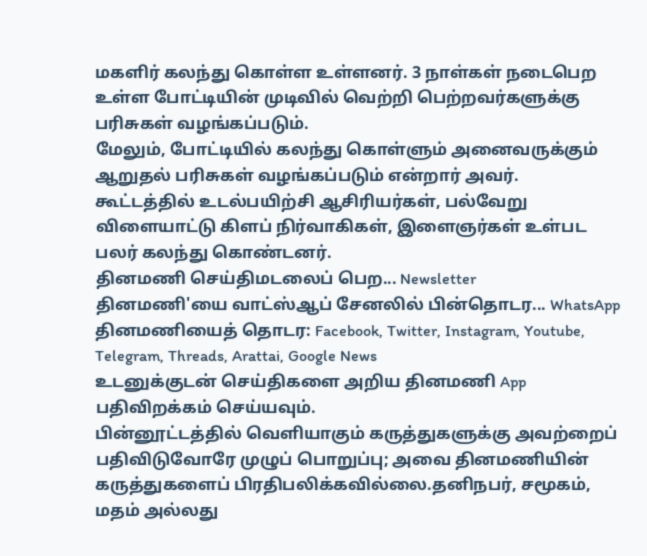மகளிர் கலந்து கொள்ள உள்ளனர். 3 நாள்கள் நடைபெற உள்ள போட்டியின் முடிவில் வெற்றி பெற்றவர்களுக்கு பரிசுகள் வழங்கப்படும்.
மேலும், போட்டியில் கலந்து கொள்ளும் அனைவருக்கும் ஆறுதல் பரிசுகள் வழங்கப்படும் என்றார் அவர்.
கூட்டத்தில் உடல்பயிற்சி ஆசிரியர்கள், பல்வேறு விளையாட்டு கிளப் நிர்வாகிகள், இளைஞர்கள் உள்பட பலர் கலந்து கொண்டனர்.
தினமணி செய்திமடலைப் பெற... Newsletter
தினமணி'யை வாட்ஸ்ஆப் சேனலில் பின்தொடர... WhatsApp
தினமணியைத் தொடர: Facebook, Twitter, Instagram, Youtube, Telegram, Threads, Arattai, Google News
உடனுக்குடன் செய்திகளை அறிய தினமணி App பதிவிறக்கம் செய்யவும்.
பின்னூட்டத்தில் வெளியாகும் கருத்துகளுக்கு அவற்றைப் பதிவிடுவோரே முழுப் பொறுப்பு; அவை தினமணியின் கருத்துகளைப் பிரதிபலிக்கவில்லை.தனிநபர், சமூகம், மதம் அல்லது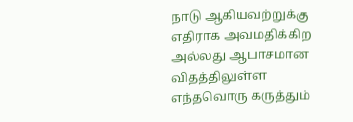நாடு ஆகியவற்றுக்கு எதிராக அவமதிக்கிற அல்லது ஆபாசமான விதத்திலுள்ள எந்தவொரு கருத்தும்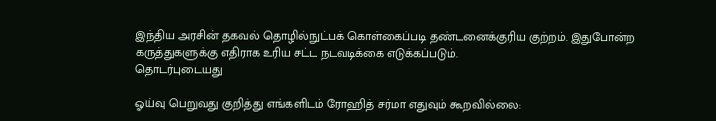இந்திய அரசின் தகவல் தொழில்நுட்பக் கொள்கைப்படி தண்டனைக்குரிய குற்றம். இதுபோன்ற கருத்துகளுக்கு எதிராக உரிய சட்ட நடவடிக்கை எடுக்கப்படும்.
தொடர்புடையது

ஓய்வு பெறுவது குறித்து எங்களிடம் ரோஹித் சர்மா எதுவும் கூறவில்லை: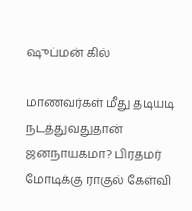ஷுப்மன் கில்

மாணவர்கள் மீது தடியடி நடத்துவதுதான் ஜனநாயகமா? பிரதமர் மோடிக்கு ராகுல் கேள்வி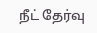நீட் தேர்வு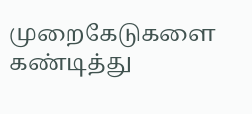முறைகேடுகளை கண்டித்து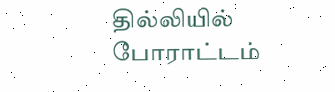தில்லியில் போராட்டம்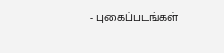- புகைப்படங்கள்